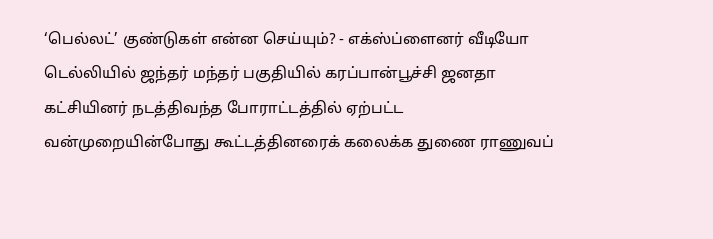‘பெல்லட்’ குண்டுகள் என்ன செய்யும்? - எக்ஸ்ப்ளைனர் வீடியோ
டெல்லியில் ஜந்தர் மந்தர் பகுதியில் கரப்பான்பூச்சி ஜனதா கட்சியினர் நடத்திவந்த போராட்டத்தில் ஏற்பட்ட வன்முறையின்போது கூட்டத்தினரைக் கலைக்க துணை ராணுவப்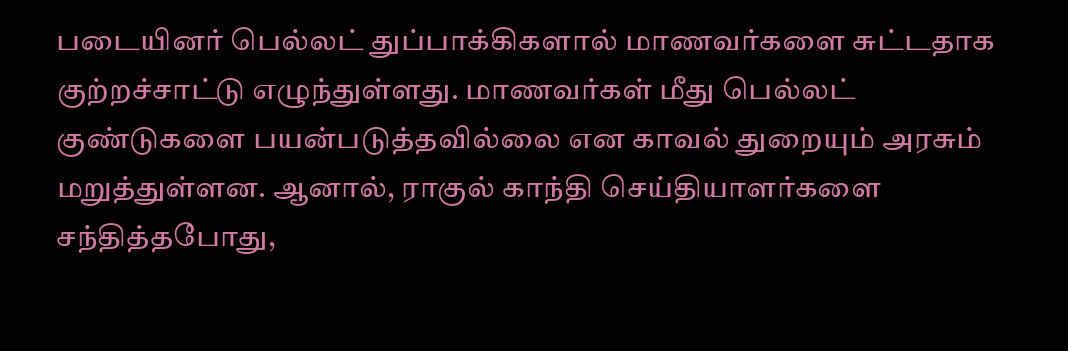படையினர் பெல்லட் துப்பாக்கிகளால் மாணவர்களை சுட்டதாக குற்றச்சாட்டு எழுந்துள்ளது. மாணவர்கள் மீது பெல்லட் குண்டுகளை பயன்படுத்தவில்லை என காவல் துறையும் அரசும் மறுத்துள்ளன. ஆனால், ராகுல் காந்தி செய்தியாளர்களை சந்தித்தபோது,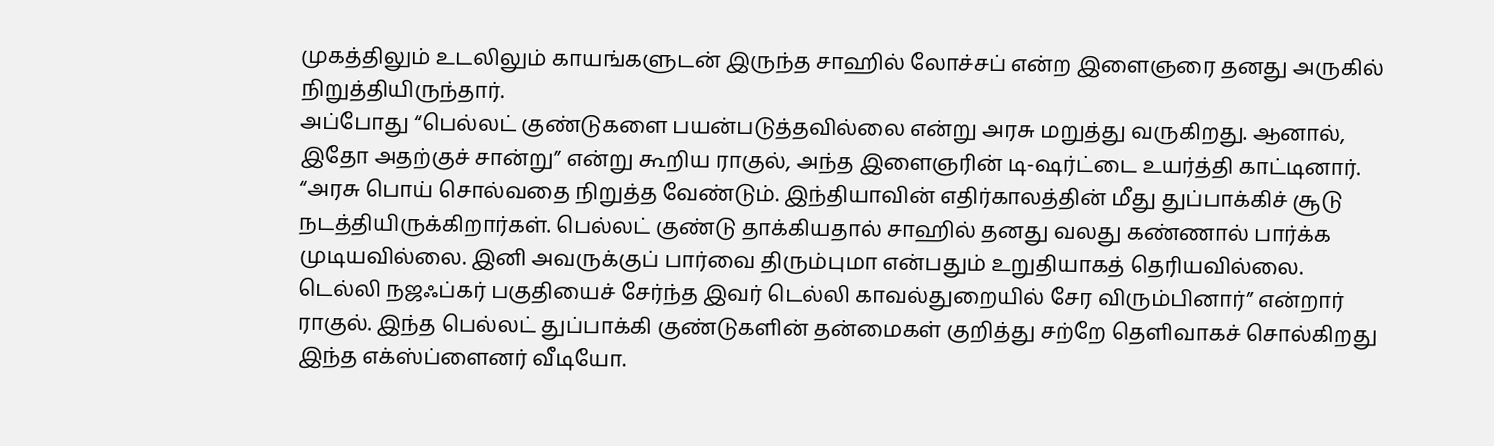முகத்திலும் உடலிலும் காயங்களுடன் இருந்த சாஹில் லோச்சப் என்ற இளைஞரை தனது அருகில் நிறுத்தியிருந்தார்.
அப்போது “பெல்லட் குண்டுகளை பயன்படுத்தவில்லை என்று அரசு மறுத்து வருகிறது. ஆனால், இதோ அதற்குச் சான்று” என்று கூறிய ராகுல், அந்த இளைஞரின் டி-ஷர்ட்டை உயர்த்தி காட்டினார். “அரசு பொய் சொல்வதை நிறுத்த வேண்டும். இந்தியாவின் எதிர்காலத்தின் மீது துப்பாக்கிச் சூடு நடத்தியிருக்கிறார்கள். பெல்லட் குண்டு தாக்கியதால் சாஹில் தனது வலது கண்ணால் பார்க்க முடியவில்லை. இனி அவருக்குப் பார்வை திரும்புமா என்பதும் உறுதியாகத் தெரியவில்லை. டெல்லி நஜஃப்கர் பகுதியைச் சேர்ந்த இவர் டெல்லி காவல்துறையில் சேர விரும்பினார்” என்றார் ராகுல். இந்த பெல்லட் துப்பாக்கி குண்டுகளின் தன்மைகள் குறித்து சற்றே தெளிவாகச் சொல்கிறது இந்த எக்ஸ்ப்ளைனர் வீடியோ.